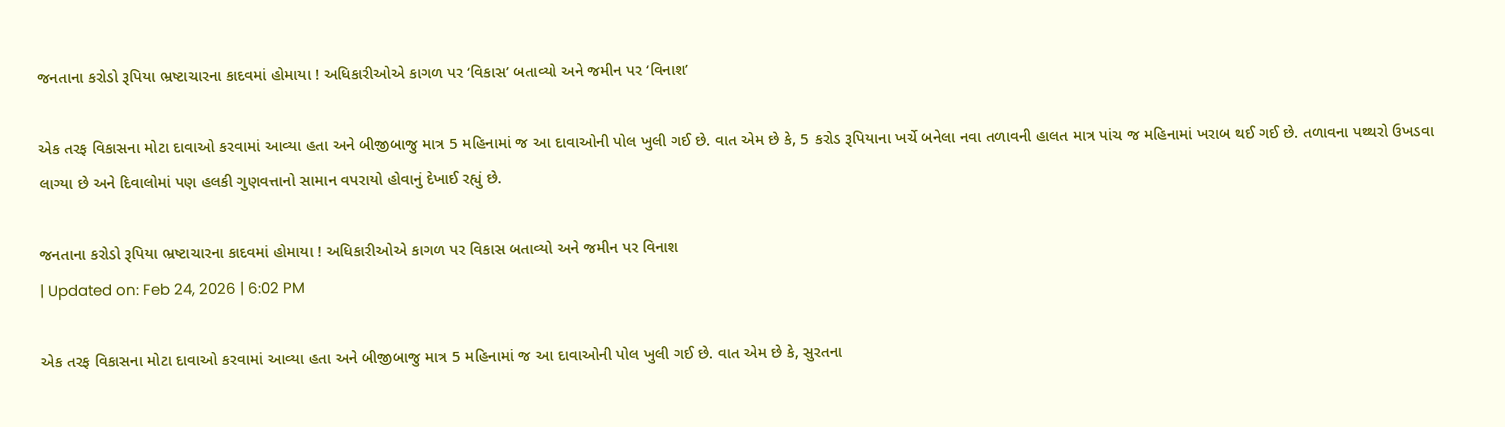જનતાના કરોડો રૂપિયા ભ્રષ્ટાચારના કાદવમાં હોમાયા ! અધિકારીઓએ કાગળ પર ‘વિકાસ’ બતાવ્યો અને જમીન પર ‘વિનાશ’

એક તરફ વિકાસના મોટા દાવાઓ કરવામાં આવ્યા હતા અને બીજીબાજુ માત્ર 5 મહિનામાં જ આ દાવાઓની પોલ ખુલી ગઈ છે. વાત એમ છે કે, 5 કરોડ રૂપિયાના ખર્ચે બનેલા નવા તળાવની હાલત માત્ર પાંચ જ મહિનામાં ખરાબ થઈ ગઈ છે. તળાવના પથ્થરો ઉખડવા લાગ્યા છે અને દિવાલોમાં પણ હલકી ગુણવત્તાનો સામાન વપરાયો હોવાનું દેખાઈ રહ્યું છે.

જનતાના કરોડો રૂપિયા ભ્રષ્ટાચારના કાદવમાં હોમાયા ! અધિકારીઓએ કાગળ પર વિકાસ બતાવ્યો અને જમીન પર વિનાશ
| Updated on: Feb 24, 2026 | 6:02 PM

એક તરફ વિકાસના મોટા દાવાઓ કરવામાં આવ્યા હતા અને બીજીબાજુ માત્ર 5 મહિનામાં જ આ દાવાઓની પોલ ખુલી ગઈ છે. વાત એમ છે કે, સુરતના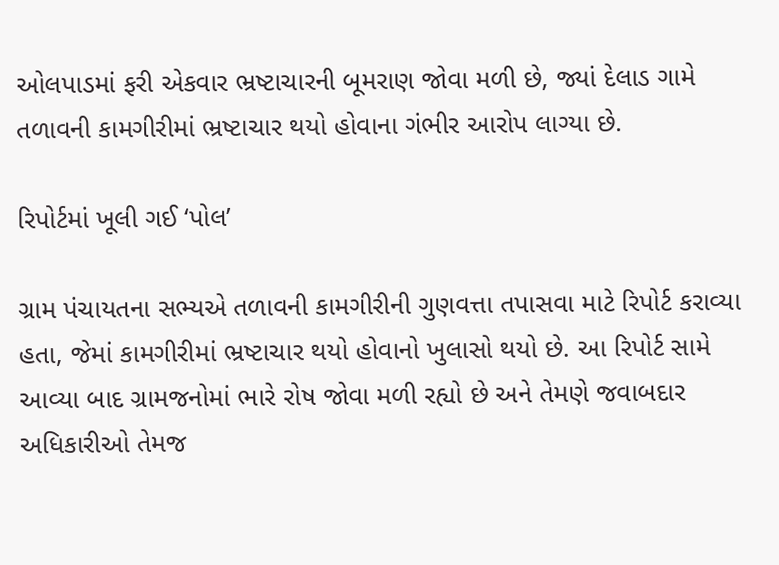ઓલપાડમાં ફરી એકવાર ભ્રષ્ટાચારની બૂમરાણ જોવા મળી છે, જ્યાં દેલાડ ગામે તળાવની કામગીરીમાં ભ્રષ્ટાચાર થયો હોવાના ગંભીર આરોપ લાગ્યા છે.

રિપોર્ટમાં ખૂલી ગઈ ‘પોલ’

ગ્રામ પંચાયતના સભ્યએ તળાવની કામગીરીની ગુણવત્તા તપાસવા માટે રિપોર્ટ કરાવ્યા હતા, જેમાં કામગીરીમાં ભ્રષ્ટાચાર થયો હોવાનો ખુલાસો થયો છે. આ રિપોર્ટ સામે આવ્યા બાદ ગ્રામજનોમાં ભારે રોષ જોવા મળી રહ્યો છે અને તેમણે જવાબદાર અધિકારીઓ તેમજ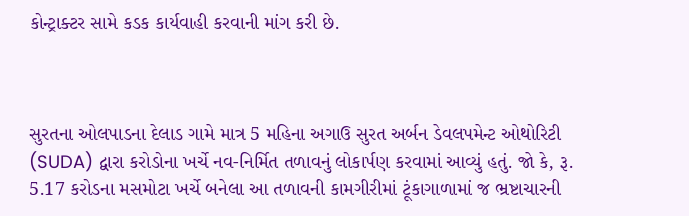કોન્ટ્રાક્ટર સામે કડક કાર્યવાહી કરવાની માંગ કરી છે.



સુરતના ઓલપાડના દેલાડ ગામે માત્ર 5 મહિના અગાઉ સુરત અર્બન ડેવલપમેન્ટ ઓથોરિટી (SUDA) દ્વારા કરોડોના ખર્ચે નવ-નિર્મિત તળાવનું લોકાર્પણ કરવામાં આવ્યું હતું. જો કે, રૂ. 5.17 કરોડના મસમોટા ખર્ચે બનેલા આ તળાવની કામગીરીમાં ટૂંકાગાળામાં જ ભ્રષ્ટાચારની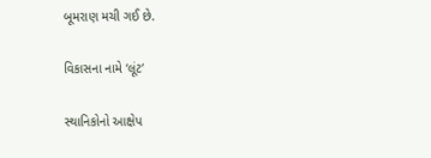બૂમરાણ મચી ગઈ છે.

વિકાસના નામે ‘લૂંટ’

સ્થાનિકોનો આક્ષેપ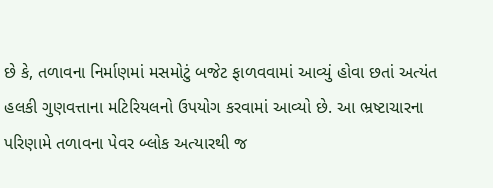છે કે, તળાવના નિર્માણમાં મસમોટું બજેટ ફાળવવામાં આવ્યું હોવા છતાં અત્યંત હલકી ગુણવત્તાના મટિરિયલનો ઉપયોગ કરવામાં આવ્યો છે. આ ભ્રષ્ટાચારના પરિણામે તળાવના પેવર બ્લોક અત્યારથી જ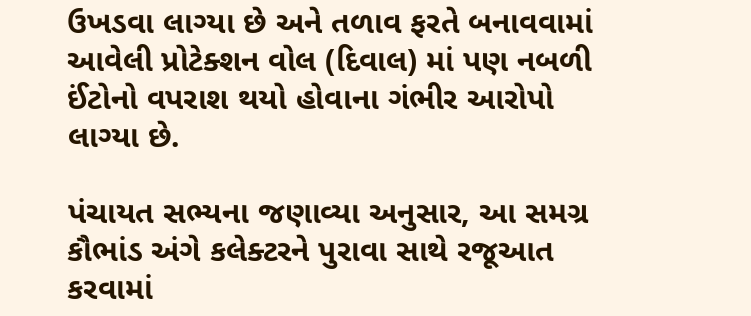ઉખડવા લાગ્યા છે અને તળાવ ફરતે બનાવવામાં આવેલી પ્રોટેક્શન વોલ (દિવાલ) માં પણ નબળી ઈંટોનો વપરાશ થયો હોવાના ગંભીર આરોપો લાગ્યા છે.

પંચાયત સભ્યના જણાવ્યા અનુસાર, આ સમગ્ર કૌભાંડ અંગે કલેક્ટરને પુરાવા સાથે રજૂઆત કરવામાં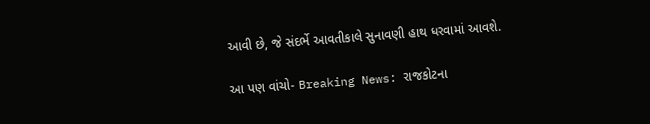આવી છે, જે સંદર્ભે આવતીકાલે સુનાવણી હાથ ધરવામાં આવશે.

આ પણ વાંચો- Breaking News: રાજકોટના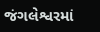જંગલેશ્વરમાં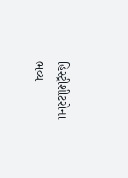હિસ્ટ્રીશીટરોના ભવ્ય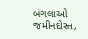બંગલાઓ જમીનદોસ્ત,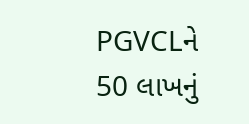PGVCLને 50 લાખનું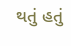થતું હતું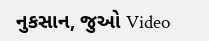નુકસાન, જુઓ Video